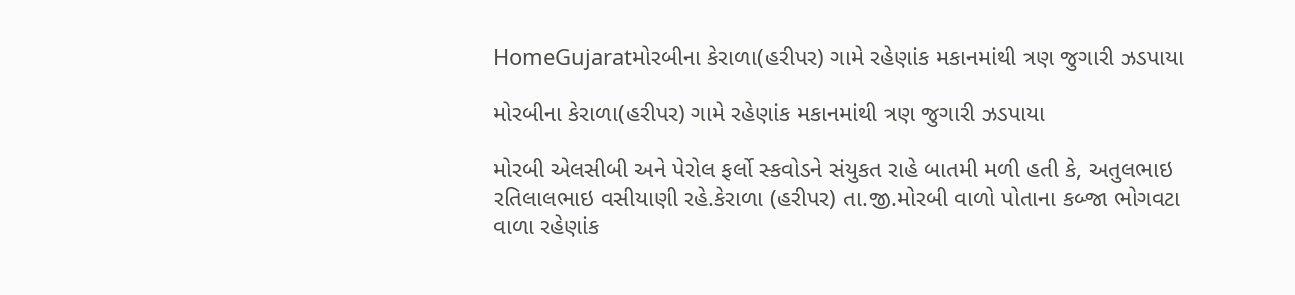HomeGujaratમોરબીના કેરાળા(હરીપર) ગામે રહેણાંક મકાનમાંથી ત્રણ જુગારી ઝડપાયા

મોરબીના કેરાળા(હરીપર) ગામે રહેણાંક મકાનમાંથી ત્રણ જુગારી ઝડપાયા

મોરબી એલસીબી અને પેરોલ ફર્લો સ્કવોડને સંયુકત રાહે બાતમી મળી હતી કે, અતુલભાઇ રતિલાલભાઇ વસીયાણી રહે.કેરાળા (હરીપર) તા.જી.મોરબી વાળો પોતાના કબ્જા ભોગવટા વાળા રહેણાંક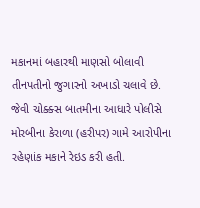મકાનમાં બહારથી માણસો બોલાવી તીનપતીનો જુગારનો અખાડો ચલાવે છે. જેવી ચોક્ક્સ બાતમીના આધારે પોલીસે મોરબીના કેરાળા (હરીપર) ગામે આરોપીના રહેણાંક મકાને રેઇડ કરી હતી.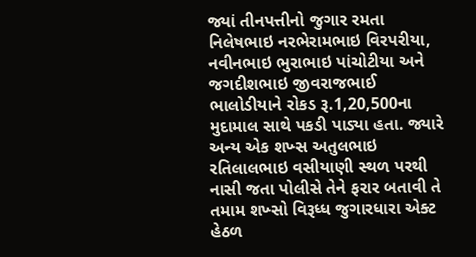જ્યાં તીનપત્તીનો જુગાર રમતા નિલેષભાઇ નરભેરામભાઇ વિરપરીયા, નવીનભાઇ ભુરાભાઇ પાંચોટીયા અને જગદીશભાઇ જીવરાજભાઈ ભાલોડીયાને રોકડ રૂ.1,20,500ના મુદામાલ સાથે પકડી પાડ્યા હતા. જ્યારે અન્ય એક શખ્સ અતુલભાઇ રતિલાલભાઇ વસીયાણી સ્થળ પરથી નાસી જતા પોલીસે તેને ફરાર બતાવી તે તમામ શખ્સો વિરૂધ્ધ જુગારધારા એક્ટ હેઠળ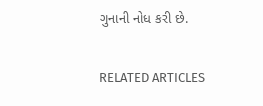ગુનાની નોધ કરી છે.

RELATED ARTICLES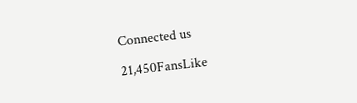Connected us

21,450FansLike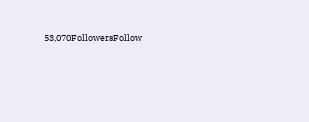53,070FollowersFollow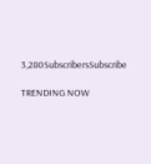3,280SubscribersSubscribe

TRENDING NOW